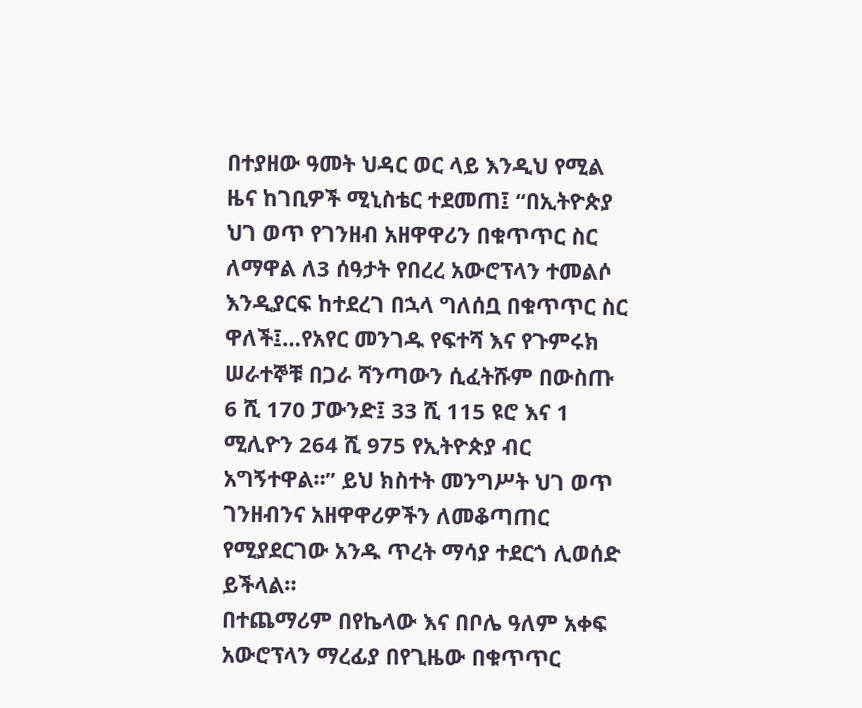በተያዘው ዓመት ህዳር ወር ላይ እንዲህ የሚል ዜና ከገቢዎች ሚኒስቴር ተደመጠ፤ “በኢትዮጵያ ህገ ወጥ የገንዘብ አዘዋዋሪን በቁጥጥር ስር ለማዋል ለ3 ሰዓታት የበረረ አውሮፕላን ተመልሶ እንዲያርፍ ከተደረገ በኋላ ግለሰቧ በቁጥጥር ስር ዋለች፤…የአየር መንገዱ የፍተሻ እና የጉምሩክ ሠራተኞቹ በጋራ ሻንጣውን ሲፈትሹም በውስጡ 6 ሺ 170 ፓውንድ፤ 33 ሺ 115 ዩሮ እና 1 ሚሊዮን 264 ሺ 975 የኢትዮጵያ ብር አግኝተዋል።” ይህ ክስተት መንግሥት ህገ ወጥ ገንዘብንና አዘዋዋሪዎችን ለመቆጣጠር የሚያደርገው አንዱ ጥረት ማሳያ ተደርጎ ሊወሰድ ይችላል።
በተጨማሪም በየኬላው እና በቦሌ ዓለም አቀፍ አውሮፕላን ማረፊያ በየጊዜው በቁጥጥር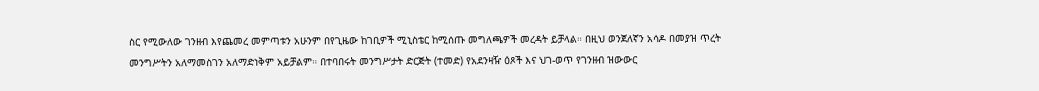ስር የሚውለው ገንዘብ እየጨመረ መምጣቱን አሁንም በየጊዜው ከገቢዎች ሚኒስቴር ከሚሰጡ መግለጫዎች መረዳት ይቻላል። በዚህ ወንጀለኛን አሳዶ በመያዝ ጥረት መንግሥትን አለማመስገን አለማድነቅም አይቻልም። በተባበሩት መንግሥታት ድርጅት (ተመድ) የአደንዛዥ ዕጾች እና ህገ-ወጥ የገንዘብ ዝውውር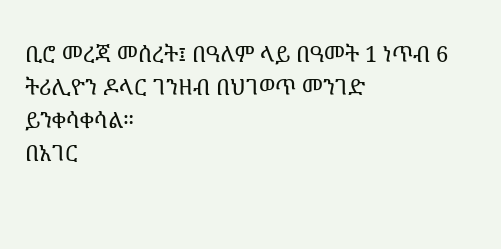ቢሮ መረጃ መሰረት፤ በዓለም ላይ በዓመት 1 ነጥብ 6 ትሪሊዮን ዶላር ገንዘብ በህገወጥ መንገድ ይንቀሳቀሳል።
በአገር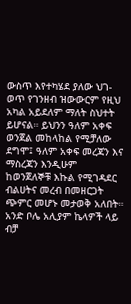ውስጥ እየተካሄደ ያለው ህገ-ወጥ የገንዘብ ዝውውርም የዚህ አካል አይደለም ማለት ስህተት ይሆናል። ይህንን ዓለም አቀፍ ወንጀል መከላከል የሚቻለው ደግሞ፤ ዓለም አቀፍ መረጃን እና ማስረጃን እንዲሁም ከወንጀለኞቹ እኩል የሚገዳደር ብልሀትና መረብ በመዘርጋት ጭምር መሆኑ መታወቅ አለበት። አንድ ቦሌ አሊያም ኬላዎች ላይ ብቻ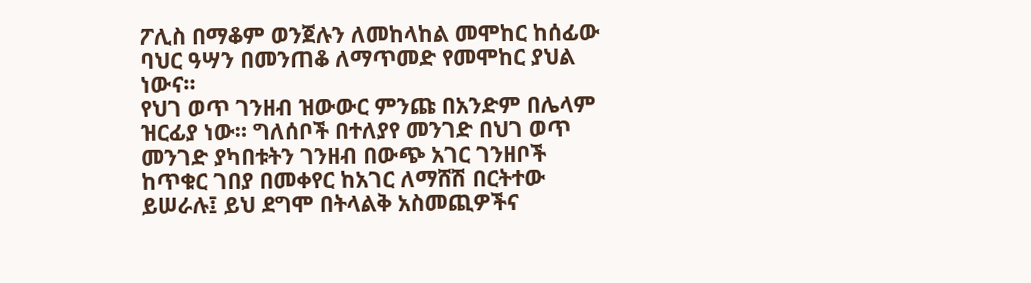ፖሊስ በማቆም ወንጀሉን ለመከላከል መሞከር ከሰፊው ባህር ዓሣን በመንጠቆ ለማጥመድ የመሞከር ያህል ነውና።
የህገ ወጥ ገንዘብ ዝውውር ምንጩ በአንድም በሌላም ዝርፊያ ነው። ግለሰቦች በተለያየ መንገድ በህገ ወጥ መንገድ ያካበቱትን ገንዘብ በውጭ አገር ገንዘቦች ከጥቁር ገበያ በመቀየር ከአገር ለማሸሽ በርትተው ይሠራሉ፤ ይህ ደግሞ በትላልቅ አስመጪዎችና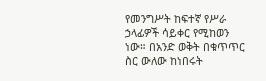የመንግሥት ከፍተኛ የሥራ ኃላፊዎች ሳይቀር የሚከወን ነው። በአንድ ወቅት በቁጥጥር ስር ውለው ከነበሩት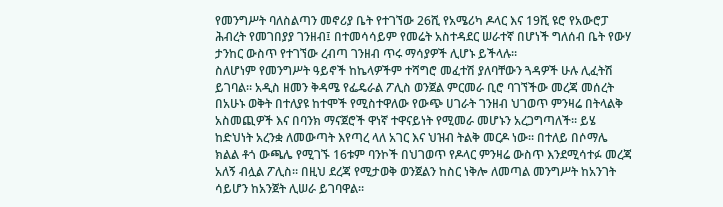የመንግሥት ባለስልጣን መኖሪያ ቤት የተገኘው 26ሺ የአሜሪካ ዶላር እና 19ሺ ዩሮ የአውሮፓ ሕብረት የመገበያያ ገንዘብ፤ በተመሳሳይም የመሬት አስተዳደር ሠራተኛ በሆነች ግለሰብ ቤት የውሃ ታንከር ውስጥ የተገኘው ረብጣ ገንዘብ ጥሩ ማሳያዎች ሊሆኑ ይችላሉ።
ስለሆነም የመንግሥት ዓይኖች ከኬላዎችም ተሻግሮ መፈተሽ ያለባቸውን ጓዳዎች ሁሉ ሊፈትሽ ይገባል። አዲስ ዘመን ቅዳሜ የፌዴራል ፖሊስ ወንጀል ምርመራ ቢሮ ባገኘችው መረጃ መሰረት በአሁኑ ወቅት በተለያዩ ከተሞች የሚስተዋለው የውጭ ሀገራት ገንዘብ ህገወጥ ምንዛሬ በትላልቅ አስመጪዎች እና በባንክ ማናጀሮች ዋነኛ ተዋናይነት የሚመራ መሆኑን አረጋግጣለች። ይሄ ከድህነት አረንቋ ለመውጣት እየጣረ ላለ አገር እና ህዝብ ትልቅ መርዶ ነው። በተለይ በሶማሌ ክልል ቶጎ ውጫሌ የሚገኙ 16ቱም ባንኮች በህገወጥ የዶላር ምንዛሬ ውስጥ እንደሚሳተፉ መረጃ አለኝ ብሏል ፖሊስ። በዚህ ደረጃ የሚታወቅ ወንጀልን ከስር ነቅሎ ለመጣል መንግሥት ከአንገት ሳይሆን ከአንጀት ሊሠራ ይገባዋል።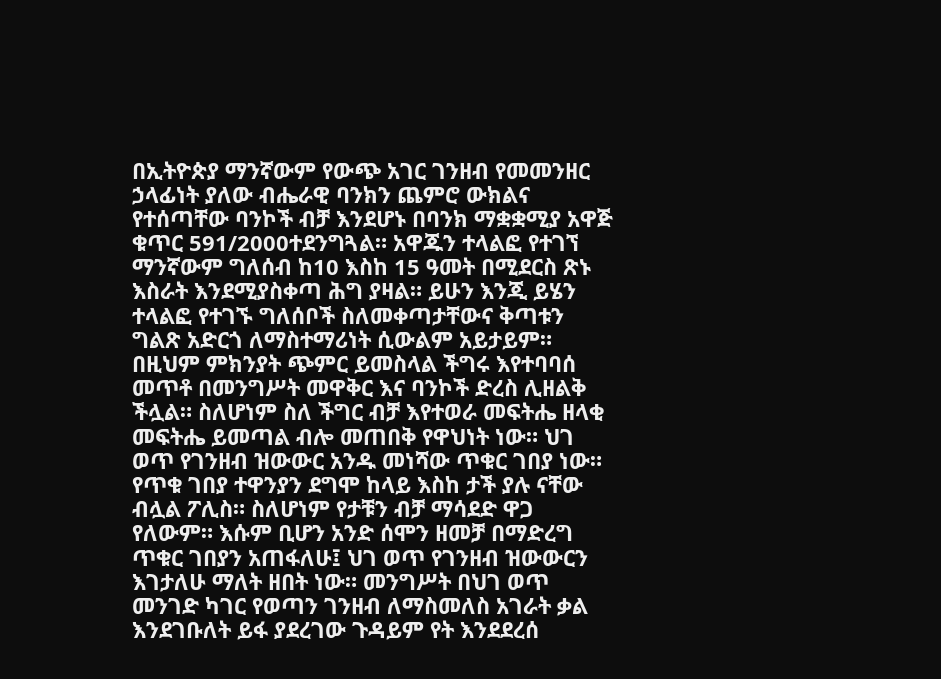በኢትዮጵያ ማንኛውም የውጭ አገር ገንዘብ የመመንዘር ኃላፊነት ያለው ብሔራዊ ባንክን ጨምሮ ውክልና የተሰጣቸው ባንኮች ብቻ እንደሆኑ በባንክ ማቋቋሚያ አዋጅ ቁጥር 591/2000ተደንግጓል። አዋጁን ተላልፎ የተገኘ ማንኛውም ግለሰብ ከ10 እስከ 15 ዓመት በሚደርስ ጽኑ እስራት እንደሚያስቀጣ ሕግ ያዛል። ይሁን እንጂ ይሄን ተላልፎ የተገኙ ግለሰቦች ስለመቀጣታቸውና ቅጣቱን ግልጽ አድርጎ ለማስተማሪነት ሲውልም አይታይም። በዚህም ምክንያት ጭምር ይመስላል ችግሩ እየተባባሰ መጥቶ በመንግሥት መዋቅር እና ባንኮች ድረስ ሊዘልቅ ችሏል። ስለሆነም ስለ ችግር ብቻ እየተወራ መፍትሔ ዘላቂ መፍትሔ ይመጣል ብሎ መጠበቅ የዋህነት ነው። ህገ ወጥ የገንዘብ ዝውውር አንዱ መነሻው ጥቁር ገበያ ነው።
የጥቁ ገበያ ተዋንያን ደግሞ ከላይ እስከ ታች ያሉ ናቸው ብሏል ፖሊስ። ስለሆነም የታቹን ብቻ ማሳደድ ዋጋ የለውም። እሱም ቢሆን አንድ ሰሞን ዘመቻ በማድረግ ጥቁር ገበያን አጠፋለሁ፤ ህገ ወጥ የገንዘብ ዝውውርን እገታለሁ ማለት ዘበት ነው። መንግሥት በህገ ወጥ መንገድ ካገር የወጣን ገንዘብ ለማስመለስ አገራት ቃል እንደገቡለት ይፋ ያደረገው ጉዳይም የት እንደደረሰ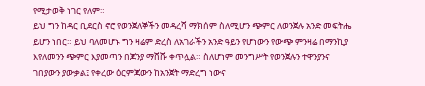የሚታወቅ ነገር የለም።
ይህ ግን ከዳር ቢደርስ ኖሮ የወንጀለኞችን መዳረሻ ማክሰም ስለሚሆን ጭምር ለወንጀሉ አንድ መፍትሔ ይሆን ነበር። ይህ ባለመሆኑ ግን ዛሬም ድረስ ለአገራችን አንድ ዓይን የሆነውን የውጭ ምንዛሬ በማንኪያ እየለመንን ጭምር እያመጣን በጆንያ ማሸሹ ቀጥሏል። ስለሆነም መንግሥት የወንጀሉን ተዋንያንና ገበያውን ያውቃል፤ የቀረው ዕርምጃውን ከአንጀት ማድረግ ነውና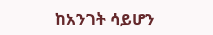ከአንገት ሳይሆን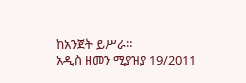ከአንጀት ይሥራ።
አዲስ ዘመን ሚያዝያ 19/2011